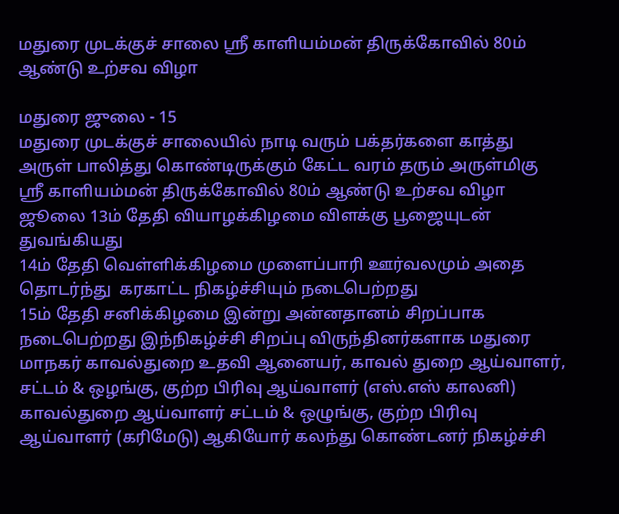மதுரை முடக்குச் சாலை ஸ்ரீ காளியம்மன் திருக்கோவில் 80ம் ஆண்டு உற்சவ விழா

மதுரை ஜுலை - 15
மதுரை முடக்குச் சாலையில் நாடி வரும் பக்தர்களை காத்து அருள் பாலித்து கொண்டிருக்கும் கேட்ட வரம் தரும் அருள்மிகு ஸ்ரீ காளியம்மன் திருக்கோவில் 80ம் ஆண்டு உற்சவ விழா ஜூலை 13ம் தேதி வியாழக்கிழமை விளக்கு பூஜையுடன் துவங்கியது
14ம் தேதி வெள்ளிக்கிழமை முளைப்பாரி ஊர்வலமும் அதை தொடர்ந்து  கரகாட்ட நிகழ்ச்சியும் நடைபெற்றது
15ம் தேதி சனிக்கிழமை இன்று அன்னதானம் சிறப்பாக நடைபெற்றது இந்நிகழ்ச்சி சிறப்பு விருந்தினர்களாக மதுரை மாநகர் காவல்துறை உதவி ஆனையர், காவல் துறை ஆய்வாளர், சட்டம் & ஒழங்கு, குற்ற பிரிவு ஆய்வாளர் (எஸ்.எஸ் காலனி) காவல்துறை ஆய்வாளர் சட்டம் & ஒழுங்கு, குற்ற பிரிவு ஆய்வாளர் (கரிமேடு) ஆகியோர் கலந்து கொண்டனர் நிகழ்ச்சி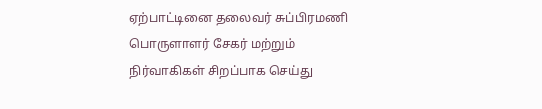ஏற்பாட்டினை தலைவர் சுப்பிரமணி பொருளாளர் சேகர் மற்றும் நிர்வாகிகள் சிறப்பாக செய்து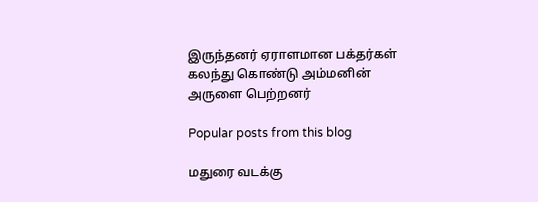இருந்தனர் ஏராளமான பக்தர்கள் கலந்து கொண்டு அம்மனின் அருளை பெற்றனர்

Popular posts from this blog

மதுரை வடக்கு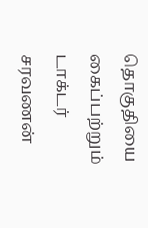தொகுதியை கைப்பற்றும் டாக்டர் சரவணன்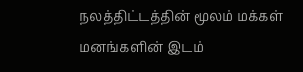நலத்திட்டத்தின் மூலம் மக்கள் மனங்களின் இடம்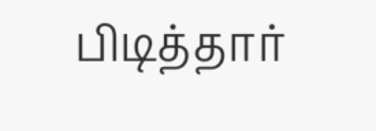பிடித்தார்